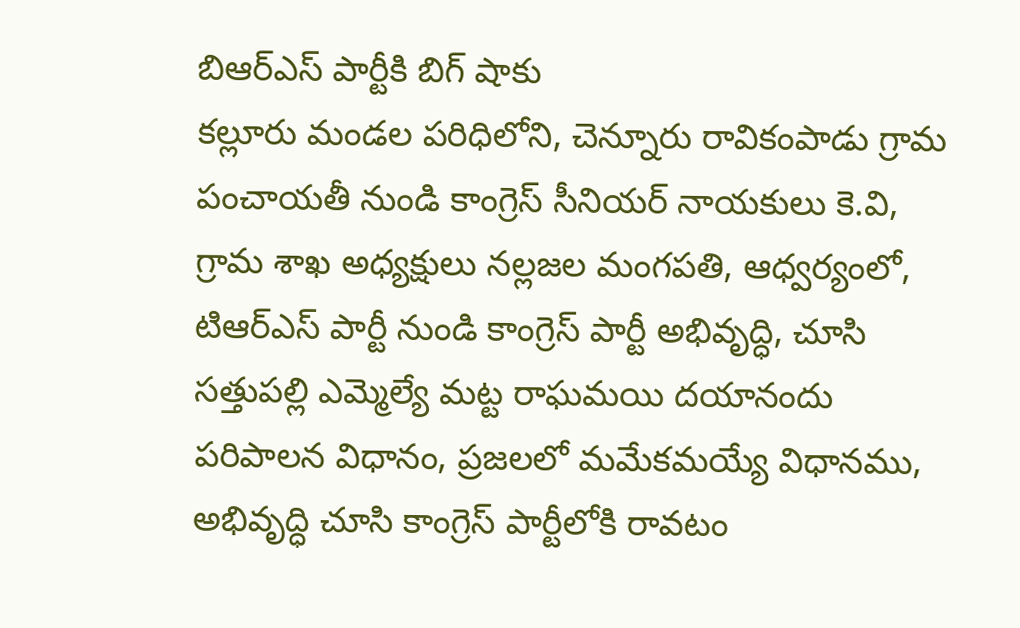బిఆర్ఎస్ పార్టీకి బిగ్ షాకు
కల్లూరు మండల పరిధిలోని, చెన్నూరు రావికంపాడు గ్రామ పంచాయతీ నుండి కాంగ్రెస్ సీనియర్ నాయకులు కె.వి, గ్రామ శాఖ అధ్యక్షులు నల్లజల మంగపతి, ఆధ్వర్యంలో, టిఆర్ఎస్ పార్టీ నుండి కాంగ్రెస్ పార్టీ అభివృద్ధి, చూసి సత్తుపల్లి ఎమ్మెల్యే మట్ట రాఘమయి దయానందు పరిపాలన విధానం, ప్రజలలో మమేకమయ్యే విధానము, అభివృద్ధి చూసి కాంగ్రెస్ పార్టీలోకి రావటం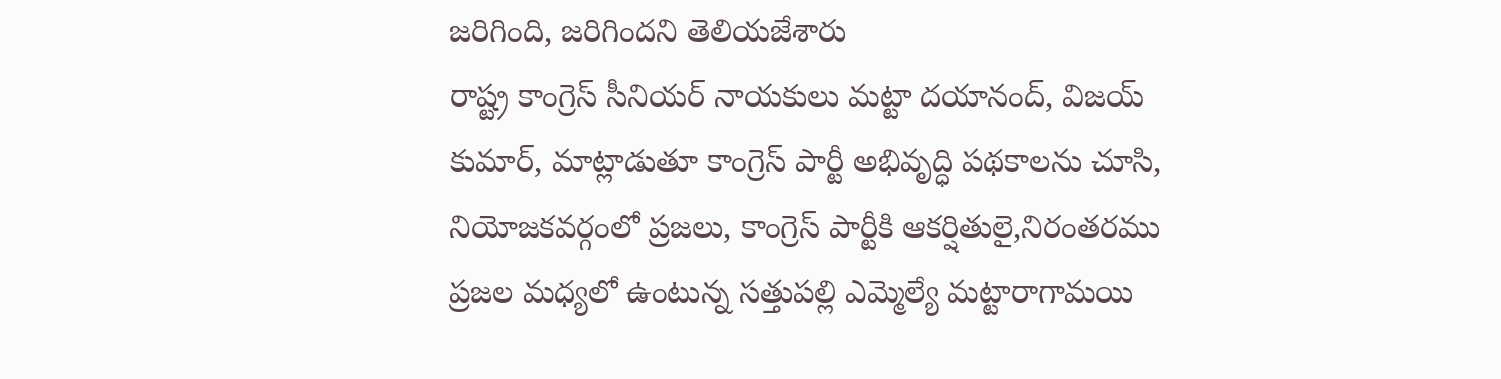జరిగింది, జరిగిందని తెలియజేశారు
రాష్ట్ర కాంగ్రెస్ సీనియర్ నాయకులు మట్టా దయానంద్, విజయ్ కుమార్, మాట్లాడుతూ కాంగ్రెస్ పార్టీ అభివృద్ధి పథకాలను చూసి, నియోజకవర్గంలో ప్రజలు, కాంగ్రెస్ పార్టీకి ఆకర్షితులై,నిరంతరము ప్రజల మధ్యలో ఉంటున్న సత్తుపల్లి ఎమ్మెల్యే మట్టారాగామయి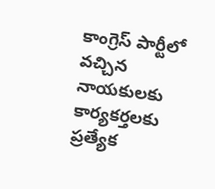కాంగ్రెస్ పార్టీలో వచ్చిన నాయకులకు కార్యకర్తలకు ప్రత్యేక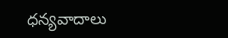ధన్యవాదాలు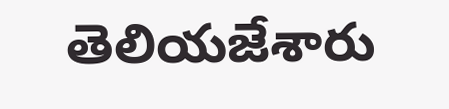తెలియజేశారు